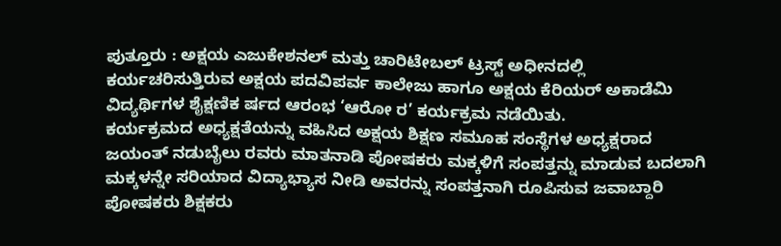ಪುತ್ತೂರು : ಅಕ್ಷಯ ಎಜುಕೇಶನಲ್ ಮತ್ತು ಚಾರಿಟೇಬಲ್ ಟ್ರಸ್ಟ್ ಅಧೀನದಲ್ಲಿ ಕರ್ಯಚರಿಸುತ್ತಿರುವ ಅಕ್ಷಯ ಪದವಿಪರ್ವ ಕಾಲೇಜು ಹಾಗೂ ಅಕ್ಷಯ ಕೆರಿಯರ್ ಅಕಾಡೆಮಿ ವಿದ್ಯರ್ಥಿಗಳ ಶೈಕ್ಷಣಿಕ ರ್ಷದ ಆರಂಭ ‘ಆರೋ ರ’ ಕರ್ಯಕ್ರಮ ನಡೆಯಿತು.
ಕರ್ಯಕ್ರಮದ ಅಧ್ಯಕ್ಷತೆಯನ್ನು ವಹಿಸಿದ ಅಕ್ಷಯ ಶಿಕ್ಷಣ ಸಮೂಹ ಸಂಸ್ಥೆಗಳ ಅಧ್ಯಕ್ಷರಾದ ಜಯಂತ್ ನಡುಬೈಲು ರವರು ಮಾತನಾಡಿ ಪೋಷಕರು ಮಕ್ಕಳಿಗೆ ಸಂಪತ್ತನ್ನು ಮಾಡುವ ಬದಲಾಗಿ ಮಕ್ಕಳನ್ನೇ ಸರಿಯಾದ ವಿದ್ಯಾಭ್ಯಾಸ ನೀಡಿ ಅವರನ್ನು ಸಂಪತ್ತನಾಗಿ ರೂಪಿಸುವ ಜವಾಬ್ದಾರಿ ಪೋಷಕರು ಶಿಕ್ಷಕರು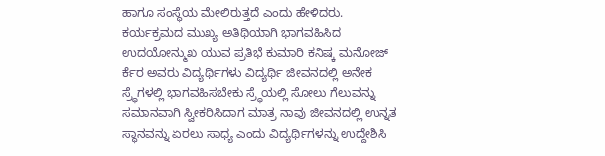ಹಾಗೂ ಸಂಸ್ಥೆಯ ಮೇಲಿರುತ್ತದೆ ಎಂದು ಹೇಳಿದರು.
ಕರ್ಯಕ್ರಮದ ಮುಖ್ಯ ಅತಿಥಿಯಾಗಿ ಭಾಗವಹಿಸಿದ ಉದಯೋನ್ಮುಖ ಯುವ ಪ್ರತಿಭೆ ಕುಮಾರಿ ಕನಿಷ್ಕ ಮನೋಜ್ ರ್ಕೆರ ಅವರು ವಿದ್ಯರ್ಥಿಗಳು ವಿದ್ಯರ್ಥಿ ಜೀವನದಲ್ಲಿ ಅನೇಕ ಸ್ರ್ಧೆಗಳಲ್ಲಿ ಭಾಗವಹಿಸಬೇಕು ಸ್ರ್ಧೆಯಲ್ಲಿ ಸೋಲು ಗೆಲುವನ್ನು ಸಮಾನವಾಗಿ ಸ್ವೀಕರಿಸಿದಾಗ ಮಾತ್ರ ನಾವು ಜೀವನದಲ್ಲಿ ಉನ್ನತ ಸ್ಥಾನವನ್ನು ಏರಲು ಸಾಧ್ಯ ಎಂದು ವಿದ್ಯರ್ಥಿಗಳನ್ನು ಉದ್ದೇಶಿಸಿ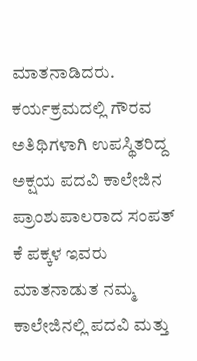ಮಾತನಾಡಿದರು.
ಕರ್ಯಕ್ರಮದಲ್ಲಿ ಗೌರವ ಅತಿಥಿಗಳಾಗಿ ಉಪಸ್ಥಿತರಿದ್ದ ಅಕ್ಷಯ ಪದವಿ ಕಾಲೇಜಿನ ಪ್ರಾಂಶುಪಾಲರಾದ ಸಂಪತ್ ಕೆ ಪಕ್ಕಳ ಇವರು ಮಾತನಾಡುತ ನಮ್ಮ ಕಾಲೇಜಿನಲ್ಲಿ ಪದವಿ ಮತ್ತು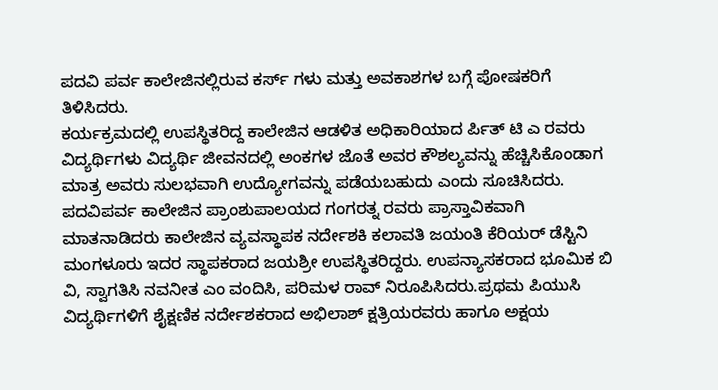ಪದವಿ ಪರ್ವ ಕಾಲೇಜಿನಲ್ಲಿರುವ ಕರ್ಸ್ ಗಳು ಮತ್ತು ಅವಕಾಶಗಳ ಬಗ್ಗೆ ಪೋಷಕರಿಗೆ ತಿಳಿಸಿದರು.
ಕರ್ಯಕ್ರಮದಲ್ಲಿ ಉಪಸ್ಥಿತರಿದ್ದ ಕಾಲೇಜಿನ ಆಡಳಿತ ಅಧಿಕಾರಿಯಾದ ರ್ಪಿತ್ ಟಿ ಎ ರವರು ವಿದ್ಯರ್ಥಿಗಳು ವಿದ್ಯರ್ಥಿ ಜೀವನದಲ್ಲಿ ಅಂಕಗಳ ಜೊತೆ ಅವರ ಕೌಶಲ್ಯವನ್ನು ಹೆಚ್ಚಿಸಿಕೊಂಡಾಗ ಮಾತ್ರ ಅವರು ಸುಲಭವಾಗಿ ಉದ್ಯೋಗವನ್ನು ಪಡೆಯಬಹುದು ಎಂದು ಸೂಚಿಸಿದರು.
ಪದವಿಪರ್ವ ಕಾಲೇಜಿನ ಪ್ರಾಂಶುಪಾಲಯದ ಗಂಗರತ್ನ ರವರು ಪ್ರಾಸ್ತಾವಿಕವಾಗಿ ಮಾತನಾಡಿದರು ಕಾಲೇಜಿನ ವ್ಯವಸ್ಥಾಪಕ ನರ್ದೇಶಕಿ ಕಲಾವತಿ ಜಯಂತಿ ಕೆರಿಯರ್ ಡೆಸ್ಟಿನಿ ಮಂಗಳೂರು ಇದರ ಸ್ಥಾಪಕರಾದ ಜಯಶ್ರೀ ಉಪಸ್ಥಿತರಿದ್ದರು. ಉಪನ್ಯಾಸಕರಾದ ಭೂಮಿಕ ಬಿ ವಿ, ಸ್ವಾಗತಿಸಿ ನವನೀತ ಎಂ ವಂದಿಸಿ, ಪರಿಮಳ ರಾವ್ ನಿರೂಪಿಸಿದರು.ಪ್ರಥಮ ಪಿಯುಸಿ ವಿದ್ಯರ್ಥಿಗಳಿಗೆ ಶೈಕ್ಷಣಿಕ ನರ್ದೇಶಕರಾದ ಅಭಿಲಾಶ್ ಕ್ಷತ್ರಿಯರವರು ಹಾಗೂ ಅಕ್ಷಯ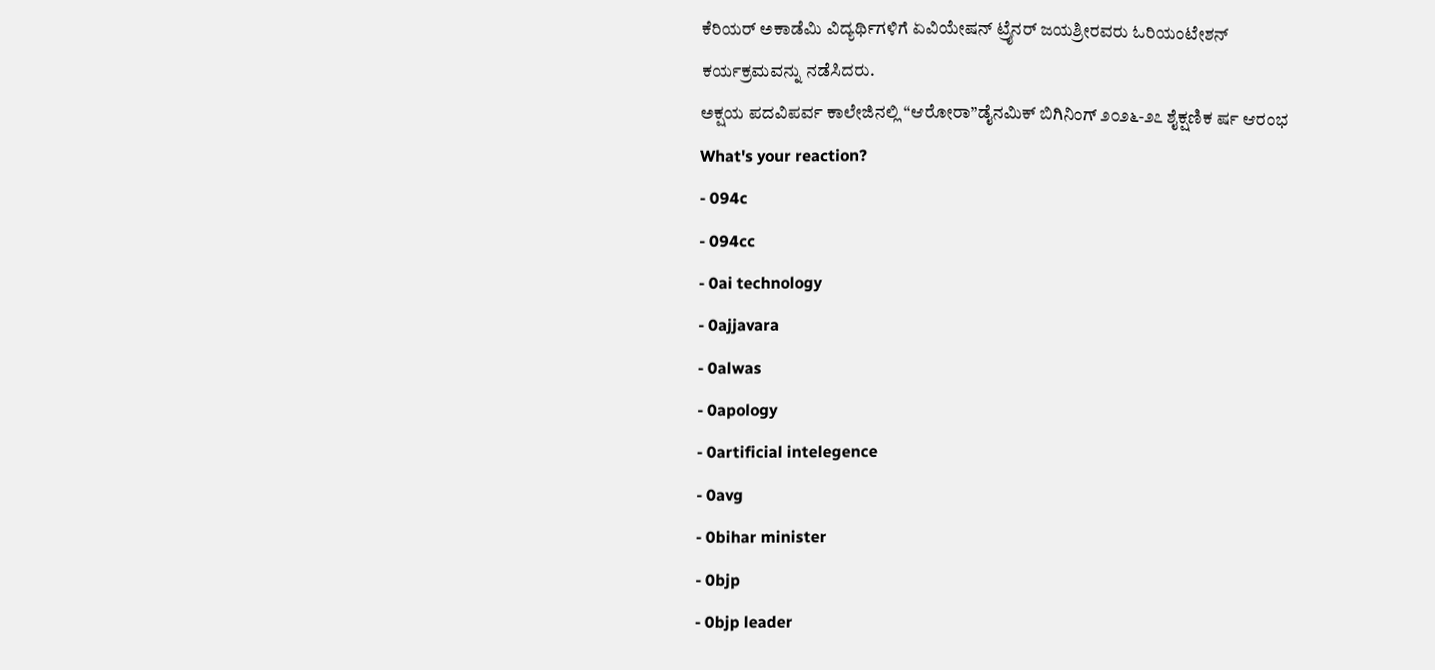ಕೆರಿಯರ್ ಅಕಾಡೆಮಿ ವಿದ್ಯರ್ಥಿಗಳಿಗೆ ಏವಿಯೇಷನ್ ಟ್ರೈನರ್ ಜಯಶ್ರೀರವರು ಓರಿಯಂಟೇಶನ್ ಕರ್ಯಕ್ರಮವನ್ನು ನಡೆಸಿದರು.
ಅಕ್ಷಯ ಪದವಿಪರ್ವ ಕಾಲೇಜಿನಲ್ಲಿ “ಆರೋರಾ”ಡೈನಮಿಕ್ ಬಿಗಿನಿಂಗ್ ೨೦೨೬-೨೭ ಶೈಕ್ಷಣಿಕ ರ್ಷ ಆರಂಭ
What's your reaction?
- 094c
- 094cc
- 0ai technology
- 0ajjavara
- 0alwas
- 0apology
- 0artificial intelegence
- 0avg
- 0bihar minister
- 0bjp
- 0bjp leader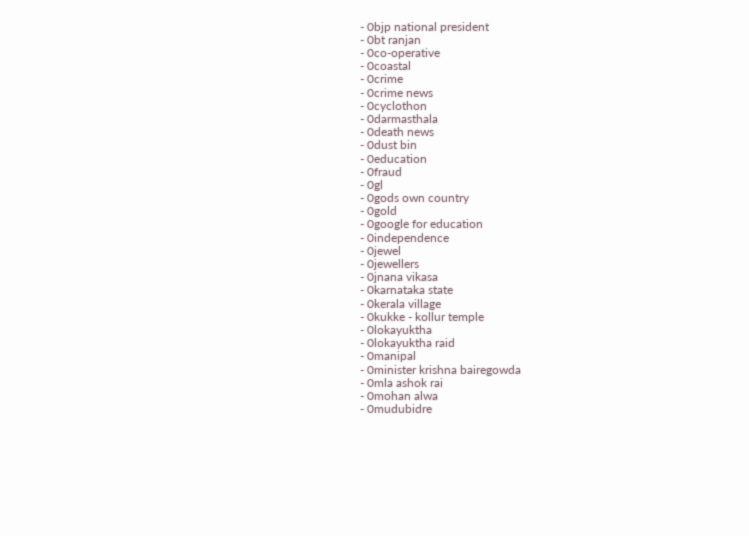- 0bjp national president
- 0bt ranjan
- 0co-operative
- 0coastal
- 0crime
- 0crime news
- 0cyclothon
- 0darmasthala
- 0death news
- 0dust bin
- 0education
- 0fraud
- 0gl
- 0gods own country
- 0gold
- 0google for education
- 0independence
- 0jewel
- 0jewellers
- 0jnana vikasa
- 0karnataka state
- 0kerala village
- 0kukke - kollur temple
- 0lokayuktha
- 0lokayuktha raid
- 0manipal
- 0minister krishna bairegowda
- 0mla ashok rai
- 0mohan alwa
- 0mudubidre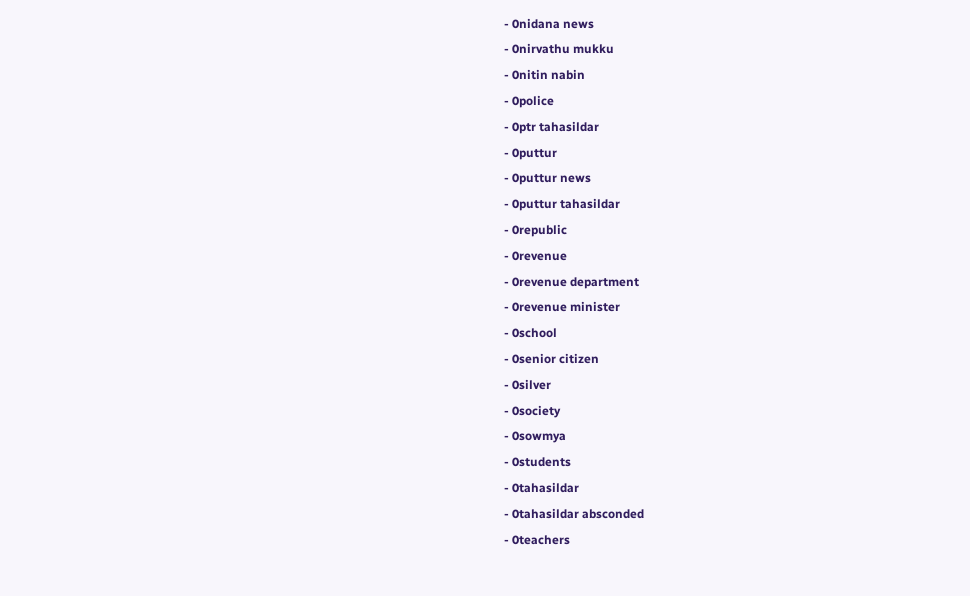- 0nidana news
- 0nirvathu mukku
- 0nitin nabin
- 0police
- 0ptr tahasildar
- 0puttur
- 0puttur news
- 0puttur tahasildar
- 0republic
- 0revenue
- 0revenue department
- 0revenue minister
- 0school
- 0senior citizen
- 0silver
- 0society
- 0sowmya
- 0students
- 0tahasildar
- 0tahasildar absconded
- 0teachers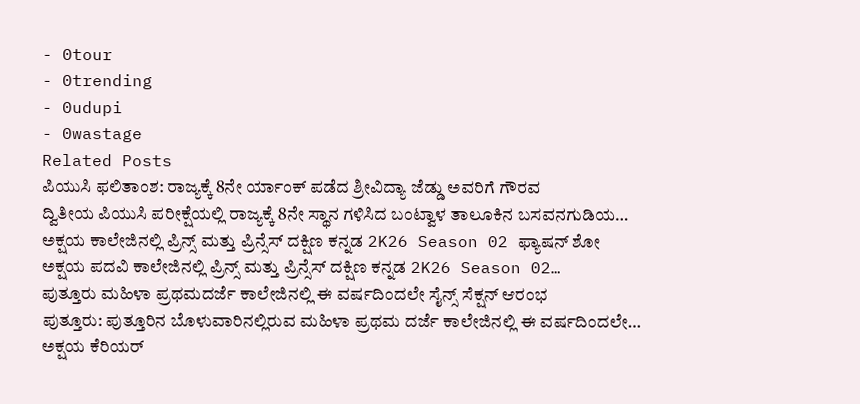- 0tour
- 0trending
- 0udupi
- 0wastage
Related Posts
ಪಿಯುಸಿ ಫಲಿತಾಂಶ: ರಾಜ್ಯಕ್ಕೆ 8ನೇ ರ್ಯಾಂಕ್ ಪಡೆದ ಶ್ರೀವಿದ್ಯಾ ಜೆಡ್ಡು ಅವರಿಗೆ ಗೌರವ
ದ್ವಿತೀಯ ಪಿಯುಸಿ ಪರೀಕ್ಷೆಯಲ್ಲಿ ರಾಜ್ಯಕ್ಕೆ 8ನೇ ಸ್ಥಾನ ಗಳಿಸಿದ ಬಂಟ್ವಾಳ ತಾಲೂಕಿನ ಬಸವನಗುಡಿಯ…
ಅಕ್ಷಯ ಕಾಲೇಜಿನಲ್ಲಿ ಪ್ರಿನ್ಸ್ ಮತ್ತು ಪ್ರಿನ್ಸೆಸ್ ದಕ್ಷಿಣ ಕನ್ನಡ 2K26 Season 02 ಫ್ಯಾಷನ್ ಶೋ
ಅಕ್ಷಯ ಪದವಿ ಕಾಲೇಜಿನಲ್ಲಿ ಪ್ರಿನ್ಸ್ ಮತ್ತು ಪ್ರಿನ್ಸೆಸ್ ದಕ್ಷಿಣ ಕನ್ನಡ 2K26 Season 02…
ಪುತ್ತೂರು ಮಹಿಳಾ ಪ್ರಥಮದರ್ಜೆ ಕಾಲೇಜಿನಲ್ಲಿ ಈ ವರ್ಷದಿಂದಲೇ ಸೈನ್ಸ್ ಸೆಕ್ಷನ್ ಆರಂಭ
ಪುತ್ತೂರು: ಪುತ್ತೂರಿನ ಬೊಳುವಾರಿನಲ್ಲಿರುವ ಮಹಿಳಾ ಪ್ರಥಮ ದರ್ಜೆ ಕಾಲೇಜಿನಲ್ಲಿ ಈ ವರ್ಷದಿಂದಲೇ…
ಅಕ್ಷಯ ಕೆರಿಯರ್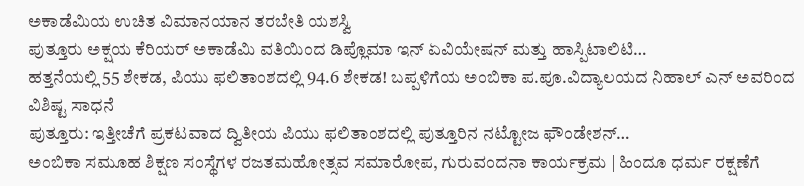ಅಕಾಡೆಮಿಯ ಉಚಿತ ವಿಮಾನಯಾನ ತರಬೇತಿ ಯಶಸ್ವಿ
ಪುತ್ತೂರು ಅಕ್ಷಯ ಕೆರಿಯರ್ ಅಕಾಡೆಮಿ ವತಿಯಿಂದ ಡಿಪ್ಲೊಮಾ ಇನ್ ಏವಿಯೇಷನ್ ಮತ್ತು ಹಾಸ್ಪಿಟಾಲಿಟಿ…
ಹತ್ತನೆಯಲ್ಲಿ 55 ಶೇಕಡ, ಪಿಯು ಫಲಿತಾಂಶದಲ್ಲಿ 94.6 ಶೇಕಡ! ಬಪ್ಪಳಿಗೆಯ ಅಂಬಿಕಾ ಪ.ಪೂ.ವಿದ್ಯಾಲಯದ ನಿಹಾಲ್ ಎನ್ ಅವರಿಂದ ವಿಶಿಷ್ಟ ಸಾಧನೆ
ಪುತ್ತೂರು: ಇತ್ತೀಚೆಗೆ ಪ್ರಕಟವಾದ ದ್ವಿತೀಯ ಪಿಯು ಫಲಿತಾಂಶದಲ್ಲಿ ಪುತ್ತೂರಿನ ನಟ್ಟೋಜ ಫೌಂಡೇಶನ್…
ಅಂಬಿಕಾ ಸಮೂಹ ಶಿಕ್ಷಣ ಸಂಸ್ಥೆಗಳ ರಜತಮಹೋತ್ಸವ ಸಮಾರೋಪ, ಗುರುವಂದನಾ ಕಾರ್ಯಕ್ರಮ | ಹಿಂದೂ ಧರ್ಮ ರಕ್ಷಣೆಗೆ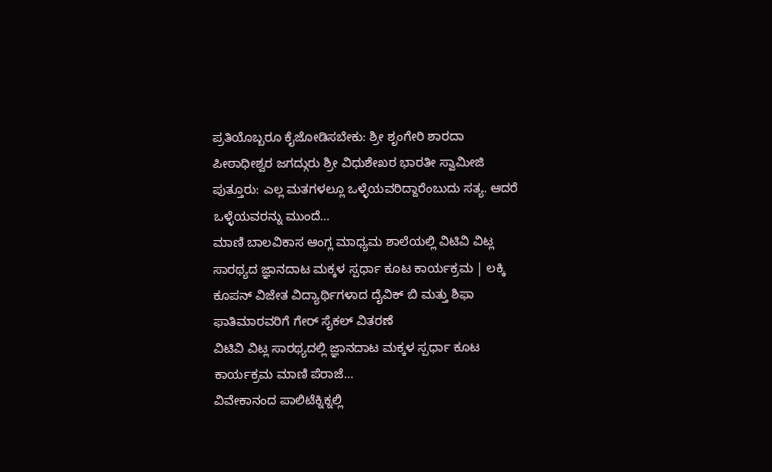ಪ್ರತಿಯೊಬ್ಬರೂ ಕೈಜೋಡಿಸಬೇಕು: ಶ್ರೀ ಶೃಂಗೇರಿ ಶಾರದಾ ಪೀಠಾಧೀಶ್ವರ ಜಗದ್ಗುರು ಶ್ರೀ ವಿಧುಶೇಖರ ಭಾರತೀ ಸ್ವಾಮೀಜಿ
ಪುತ್ತೂರು: ಎಲ್ಲ ಮತಗಳಲ್ಲೂ ಒಳ್ಳೆಯವರಿದ್ದಾರೆಂಬುದು ಸತ್ಯ. ಆದರೆ ಒಳ್ಳೆಯವರನ್ನು ಮುಂದೆ…
ಮಾಣಿ ಬಾಲವಿಕಾಸ ಆಂಗ್ಲ ಮಾಧ್ಯಮ ಶಾಲೆಯಲ್ಲಿ ವಿಟಿವಿ ವಿಟ್ಲ ಸಾರಥ್ಯದ ಜ್ಞಾನದಾಟ ಮಕ್ಕಳ ಸ್ಪರ್ಧಾ ಕೂಟ ಕಾರ್ಯಕ್ರಮ | ಲಕ್ಕಿ ಕೂಪನ್ ವಿಜೇತ ವಿದ್ಯಾರ್ಥಿಗಳಾದ ದೈವಿಕ್ ಬಿ ಮತ್ತು ಶಿಫಾ ಫಾತಿಮಾರವರಿಗೆ ಗೇರ್ ಸೈಕಲ್ ವಿತರಣೆ
ವಿಟಿವಿ ವಿಟ್ಲ ಸಾರಥ್ಯದಲ್ಲಿ ಜ್ಞಾನದಾಟ ಮಕ್ಕಳ ಸ್ಪರ್ಧಾ ಕೂಟ ಕಾರ್ಯಕ್ರಮ ಮಾಣಿ ಪೆರಾಜೆ…
ವಿವೇಕಾನಂದ ಪಾಲಿಟೆಕ್ನಿಕ್ನಲ್ಲಿ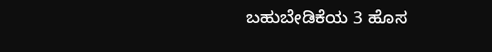ಬಹುಬೇಡಿಕೆಯ 3 ಹೊಸ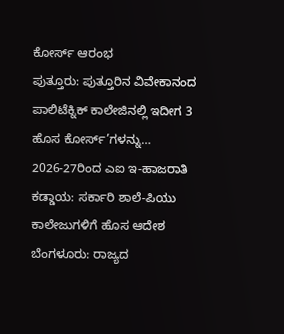ಕೋರ್ಸ್ ಆರಂಭ
ಪುತ್ತೂರು: ಪುತ್ತೂರಿನ ವಿವೇಕಾನಂದ ಪಾಲಿಟೆಕ್ನಿಕ್ ಕಾಲೇಜಿನಲ್ಲಿ ಇದೀಗ 3 ಹೊಸ ಕೋರ್ಸ್’ಗಳನ್ನು…
2026-27ರಿಂದ ಎಐ ಇ-ಹಾಜರಾತಿ ಕಡ್ಡಾಯ: ಸರ್ಕಾರಿ ಶಾಲೆ-ಪಿಯು ಕಾಲೇಜುಗಳಿಗೆ ಹೊಸ ಆದೇಶ
ಬೆಂಗಳೂರು: ರಾಜ್ಯದ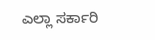ಎಲ್ಲಾ ಸರ್ಕಾರಿ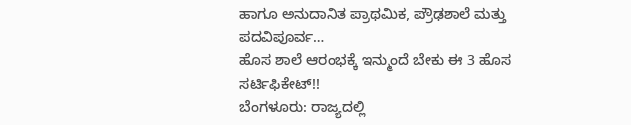ಹಾಗೂ ಅನುದಾನಿತ ಪ್ರಾಥಮಿಕ, ಪ್ರೌಢಶಾಲೆ ಮತ್ತು ಪದವಿಪೂರ್ವ…
ಹೊಸ ಶಾಲೆ ಆರಂಭಕ್ಕೆ ಇನ್ಮುಂದೆ ಬೇಕು ಈ 3 ಹೊಸ ಸರ್ಟಿಫಿಕೇಟ್!!
ಬೆಂಗಳೂರು: ರಾಜ್ಯದಲ್ಲಿ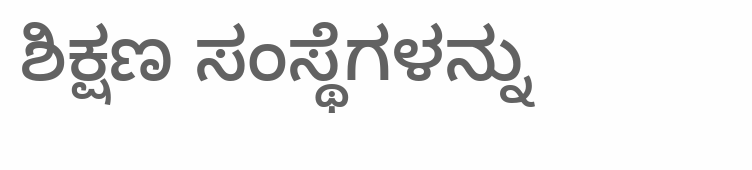ಶಿಕ್ಷಣ ಸಂಸ್ಥೆಗಳನ್ನು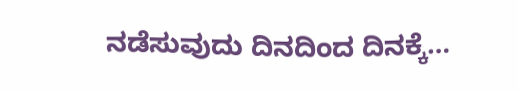ನಡೆಸುವುದು ದಿನದಿಂದ ದಿನಕ್ಕೆ…